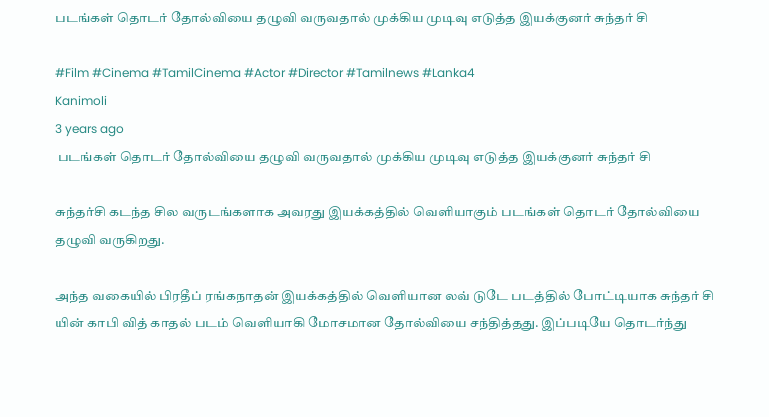படங்கள் தொடர் தோல்வியை தழுவி வருவதால் முக்கிய முடிவு எடுத்த இயக்குனர் சுந்தர் சி

#Film #Cinema #TamilCinema #Actor #Director #Tamilnews #Lanka4
Kanimoli
3 years ago
 படங்கள் தொடர் தோல்வியை தழுவி வருவதால் முக்கிய முடிவு எடுத்த இயக்குனர் சுந்தர் சி

சுந்தர்சி கடந்த சில வருடங்களாக அவரது இயக்கத்தில் வெளியாகும் படங்கள் தொடர் தோல்வியை தழுவி வருகிறது.

அந்த வகையில் பிரதீப் ரங்கநாதன் இயக்கத்தில் வெளியான லவ் டுடே படத்தில் போட்டியாக சுந்தர் சி யின் காபி வித் காதல் படம் வெளியாகி மோசமான தோல்வியை சந்தித்தது. இப்படியே தொடர்ந்து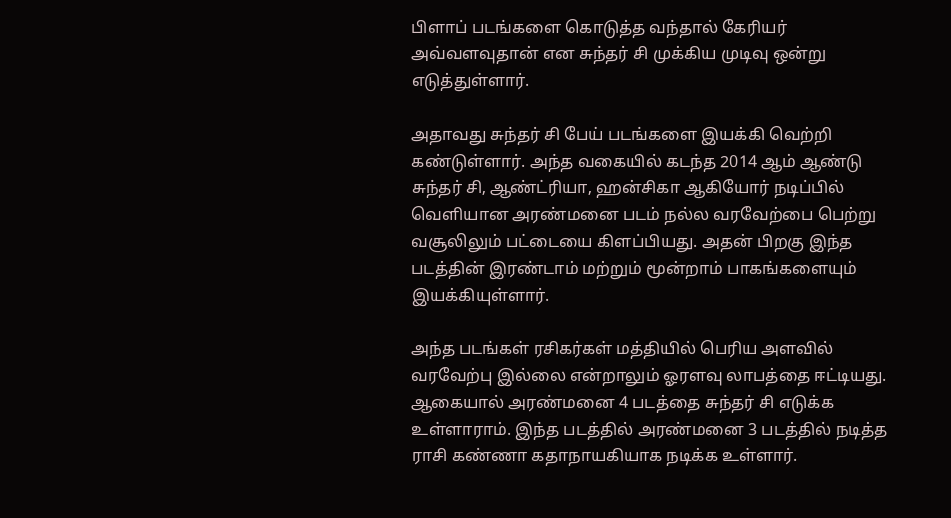பிளாப் படங்களை கொடுத்த வந்தால் கேரியர் அவ்வளவுதான் என சுந்தர் சி முக்கிய முடிவு ஒன்று எடுத்துள்ளார்.

அதாவது சுந்தர் சி பேய் படங்களை இயக்கி வெற்றி கண்டுள்ளார். அந்த வகையில் கடந்த 2014 ஆம் ஆண்டு சுந்தர் சி, ஆண்ட்ரியா, ஹன்சிகா ஆகியோர் நடிப்பில் வெளியான அரண்மனை படம் நல்ல வரவேற்பை பெற்று வசூலிலும் பட்டையை கிளப்பியது. அதன் பிறகு இந்த படத்தின் இரண்டாம் மற்றும் மூன்றாம் பாகங்களையும் இயக்கியுள்ளார்.

அந்த படங்கள் ரசிகர்கள் மத்தியில் பெரிய அளவில் வரவேற்பு இல்லை என்றாலும் ஓரளவு லாபத்தை ஈட்டியது. ஆகையால் அரண்மனை 4 படத்தை சுந்தர் சி எடுக்க உள்ளாராம். இந்த படத்தில் அரண்மனை 3 படத்தில் நடித்த ராசி கண்ணா கதாநாயகியாக நடிக்க உள்ளார்.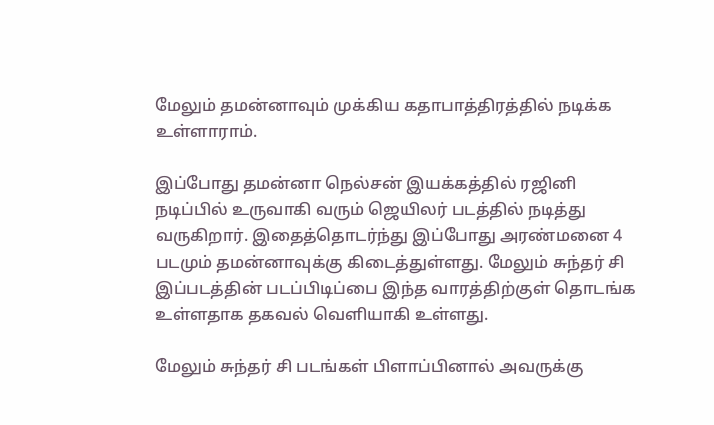மேலும் தமன்னாவும் முக்கிய கதாபாத்திரத்தில் நடிக்க உள்ளாராம்.

இப்போது தமன்னா நெல்சன் இயக்கத்தில் ரஜினி நடிப்பில் உருவாகி வரும் ஜெயிலர் படத்தில் நடித்து வருகிறார். இதைத்தொடர்ந்து இப்போது அரண்மனை 4 படமும் தமன்னாவுக்கு கிடைத்துள்ளது. மேலும் சுந்தர் சி இப்படத்தின் படப்பிடிப்பை இந்த வாரத்திற்குள் தொடங்க உள்ளதாக தகவல் வெளியாகி உள்ளது.

மேலும் சுந்தர் சி படங்கள் பிளாப்பினால் அவருக்கு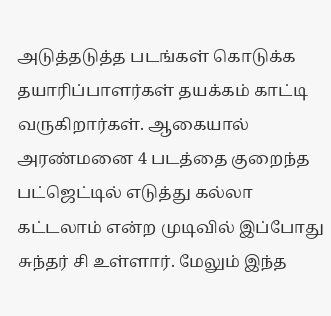அடுத்தடுத்த படங்கள் கொடுக்க தயாரிப்பாளர்கள் தயக்கம் காட்டி வருகிறார்கள். ஆகையால் அரண்மனை 4 படத்தை குறைந்த பட்ஜெட்டில் எடுத்து கல்லா கட்டலாம் என்ற முடிவில் இப்போது சுந்தர் சி உள்ளார். மேலும் இந்த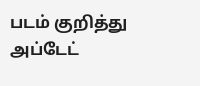படம் குறித்து அப்டேட்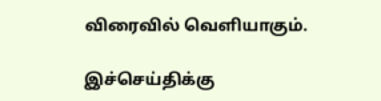விரைவில் வெளியாகும்.

இச்செய்திக்கு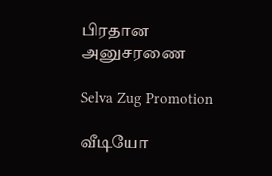பிரதான அனுசரணை

Selva Zug Promotion

வீடியோ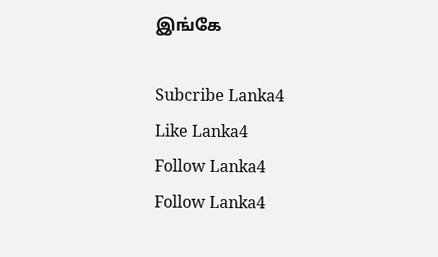இங்கே

Subcribe Lanka4
Like Lanka4
Follow Lanka4
Follow Lanka4